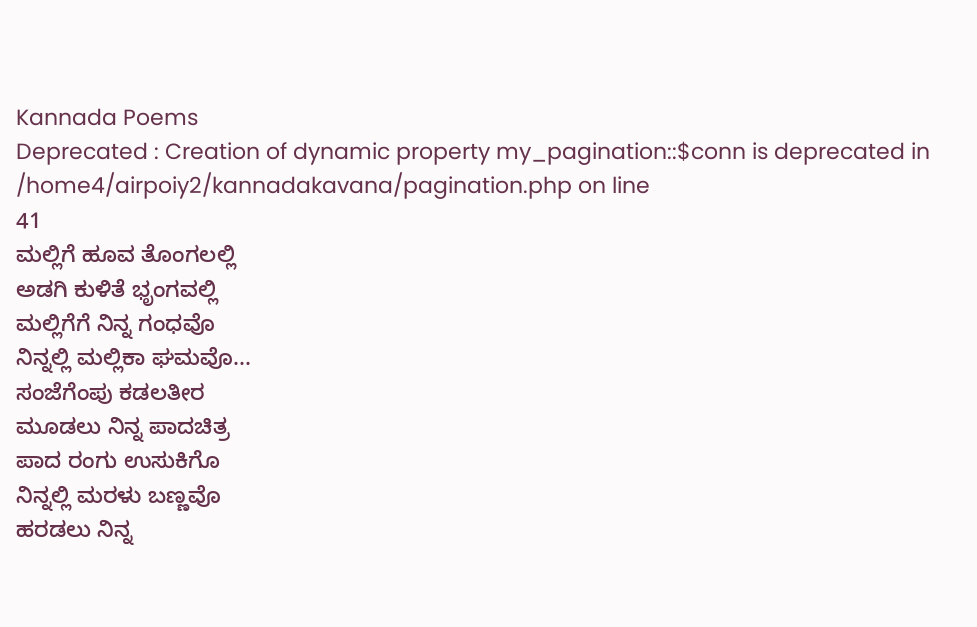Kannada Poems
Deprecated : Creation of dynamic property my_pagination::$conn is deprecated in
/home4/airpoiy2/kannadakavana/pagination.php on line
41
ಮಲ್ಲಿಗೆ ಹೂವ ತೊಂಗಲಲ್ಲಿ
ಅಡಗಿ ಕುಳಿತೆ ಭೃಂಗವಲ್ಲಿ
ಮಲ್ಲಿಗೆಗೆ ನಿನ್ನ ಗಂಧವೊ
ನಿನ್ನಲ್ಲಿ ಮಲ್ಲಿಕಾ ಘಮವೊ...
ಸಂಜೆಗೆಂಪು ಕಡಲತೀರ
ಮೂಡಲು ನಿನ್ನ ಪಾದಚಿತ್ರ
ಪಾದ ರಂಗು ಉಸುಕಿಗೊ
ನಿನ್ನಲ್ಲಿ ಮರಳು ಬಣ್ಣವೊ
ಹರಡಲು ನಿನ್ನ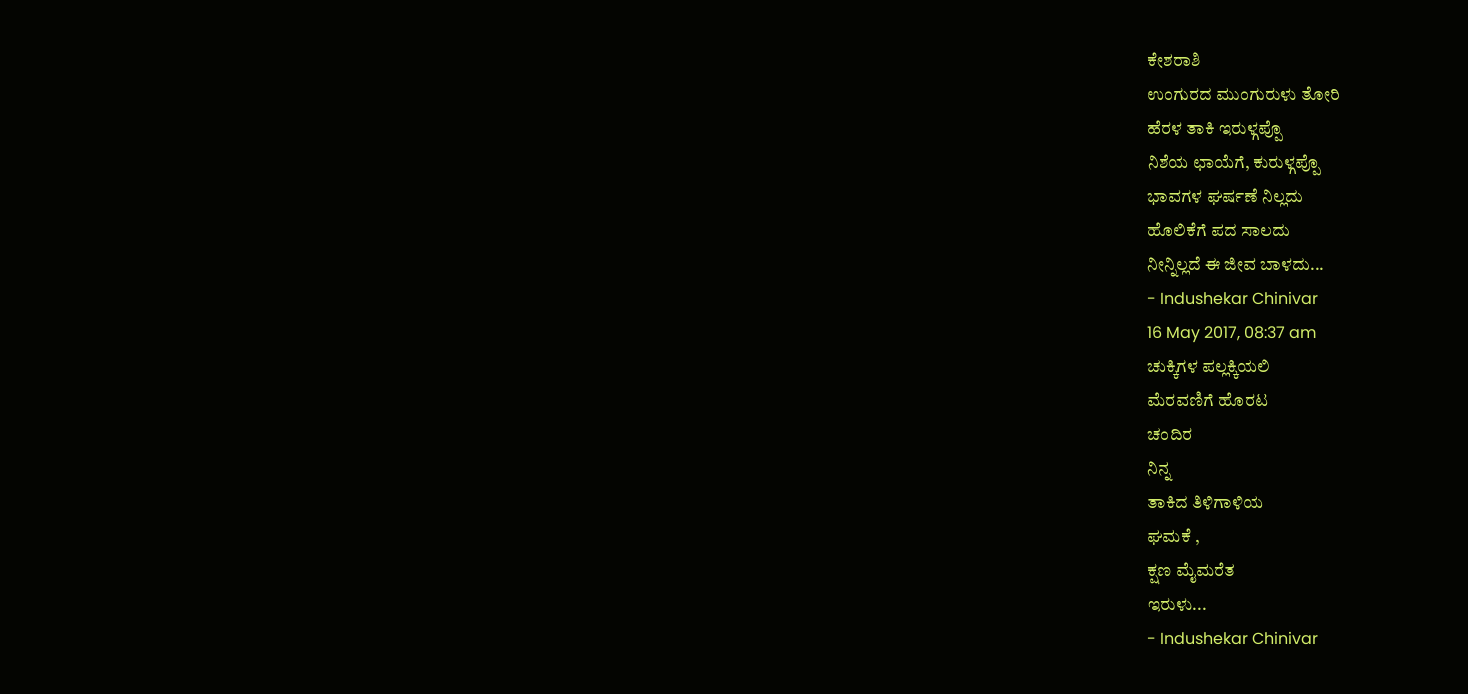ಕೇಶರಾಶಿ
ಉಂಗುರದ ಮುಂಗುರುಳು ತೋರಿ
ಹೆರಳ ತಾಕಿ ಇರುಳ್ಗಪ್ಪೊ
ನಿಶೆಯ ಛಾಯೆಗೆ, ಕುರುಳ್ಗಪ್ಪೊ
ಭಾವಗಳ ಘರ್ಷಣೆ ನಿಲ್ಲದು
ಹೊಲಿಕೆಗೆ ಪದ ಸಾಲದು
ನೀನ್ನಿಲ್ಲದೆ ಈ ಜೀವ ಬಾಳದು...
- Indushekar Chinivar
16 May 2017, 08:37 am
ಚುಕ್ಕಿಗಳ ಪಲ್ಲಕ್ಕಿಯಲಿ
ಮೆರವಣಿಗೆ ಹೊರಟ
ಚಂದಿರ
ನಿನ್ನ
ತಾಕಿದ ತಿಳಿಗಾಳಿಯ
ಘಮಕೆ ,
ಕ್ಷಣ ಮೈಮರೆತ
ಇರುಳು...
- Indushekar Chinivar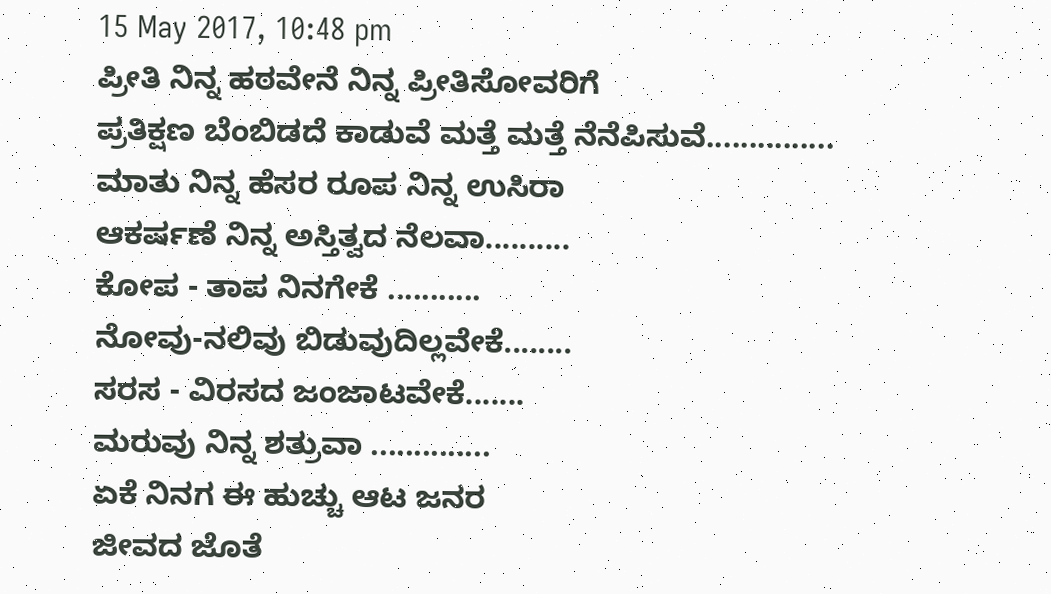15 May 2017, 10:48 pm
ಪ್ರೀತಿ ನಿನ್ನ ಹಠವೇನೆ ನಿನ್ನ ಪ್ರೀತಿಸೋವರಿಗೆ
ಪ್ರತಿಕ್ಷಣ ಬೆಂಬಿಡದೆ ಕಾಡುವೆ ಮತ್ತೆ ಮತ್ತೆ ನೆನೆಪಿಸುವೆ...............
ಮಾತು ನಿನ್ನ ಹೆಸರ ರೂಪ ನಿನ್ನ ಉಸಿರಾ
ಆಕರ್ಷಣೆ ನಿನ್ನ ಅಸ್ತಿತ್ವದ ನೆಲವಾ..........
ಕೋಪ - ತಾಪ ನಿನಗೇಕೆ ...........
ನೋವು-ನಲಿವು ಬಿಡುವುದಿಲ್ಲವೇಕೆ........
ಸರಸ - ವಿರಸದ ಜಂಜಾಟವೇಕೆ.......
ಮರುವು ನಿನ್ನ ಶತ್ರುವಾ ..............
ಏಕೆ ನಿನಗ ಈ ಹುಚ್ಚು ಆಟ ಜನರ
ಜೀವದ ಜೊತೆ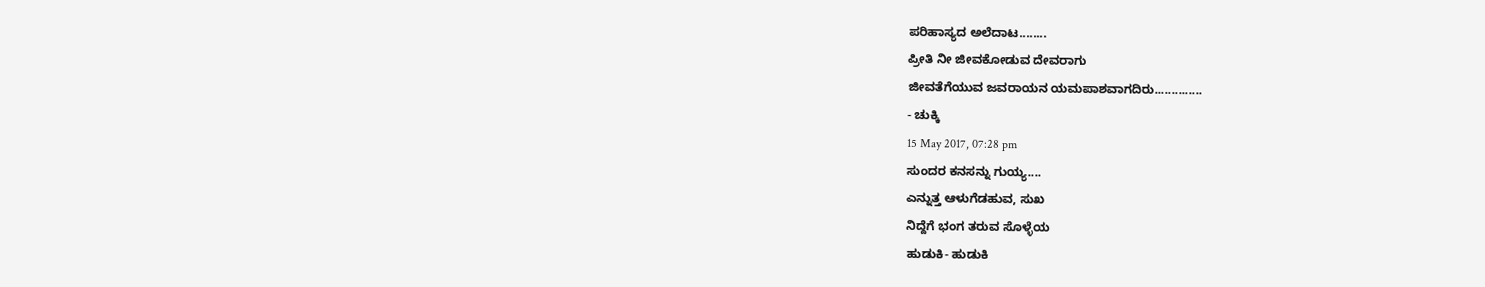ಪರಿಹಾಸ್ಯದ ಅಲೆದಾಟ........
ಪ್ರೀತಿ ನೀ ಜೀವಕೋಡುವ ದೇವರಾಗು
ಜೀವತೆಗೆಯುವ ಜವರಾಯನ ಯಮಪಾಶವಾಗದಿರು..............
- ಚುಕ್ಕಿ
15 May 2017, 07:28 pm
ಸುಂದರ ಕನಸನ್ನು ಗುಯ್ಯ....
ಎನ್ನುತ್ತ ಆಳುಗೆಡಹುವ, ಸುಖ
ನಿದ್ದೆಗೆ ಭಂಗ ತರುವ ಸೊಳ್ಳೆಯ
ಹುಡುಕಿ- ಹುಡುಕಿ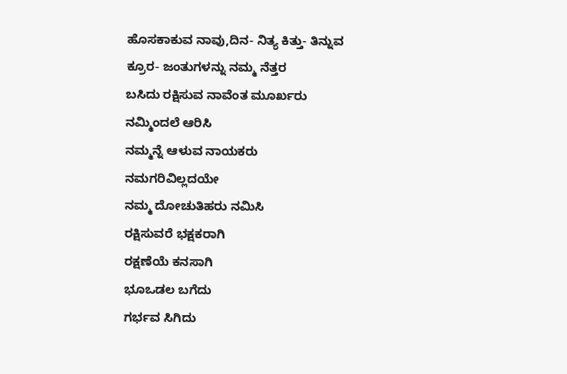ಹೊಸಕಾಕುವ ನಾವು,ದಿನ- ನಿತ್ಯ ಕಿತ್ತು- ತಿನ್ನುವ
ಕ್ರೂರ- ಜಂತುಗಳನ್ನು ನಮ್ಮ ನೆತ್ತರ
ಬಸಿದು ರಕ್ಷಿಸುವ ನಾವೆಂತ ಮೂರ್ಖರು
ನಮ್ಮಿಂದಲೆ ಆರಿಸಿ
ನಮ್ಮನ್ನೆ ಆಳುವ ನಾಯಕರು
ನಮಗರಿವಿಲ್ಲದಯೇ
ನಮ್ಮ ದೋಚುತಿಹರು ನಮಿಸಿ
ರಕ್ಷಿಸುವರೆ ಭಕ್ಷಕರಾಗಿ
ರಕ್ಷಣೆಯೆ ಕನಸಾಗಿ
ಭೂಒಡಲ ಬಗೆದು
ಗರ್ಭವ ಸಿಗಿದು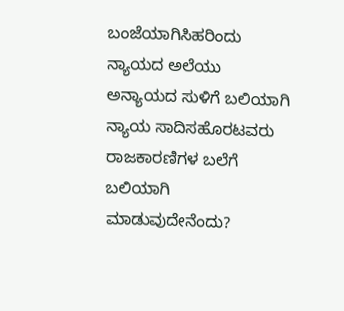ಬಂಜೆಯಾಗಿಸಿಹರಿಂದು
ನ್ಯಾಯದ ಅಲೆಯು
ಅನ್ಯಾಯದ ಸುಳಿಗೆ ಬಲಿಯಾಗಿ
ನ್ಯಾಯ ಸಾದಿಸಹೊರಟವರು
ರಾಜಕಾರಣಿಗಳ ಬಲೆಗೆ ಬಲಿಯಾಗಿ
ಮಾಡುವುದೇನೆಂದು?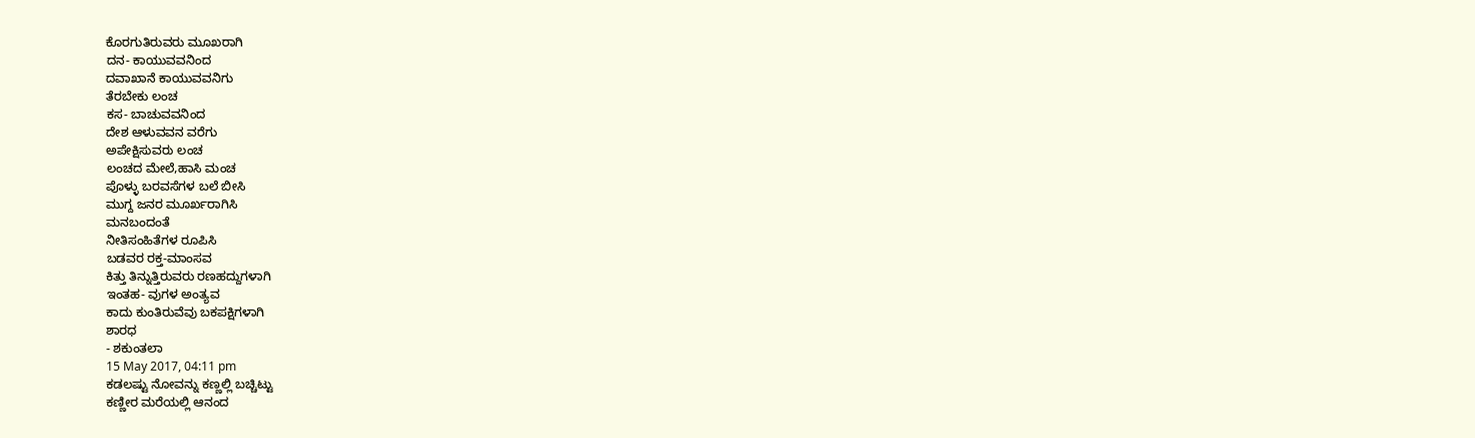ಕೊರಗುತಿರುವರು ಮೂಖರಾಗಿ
ದನ- ಕಾಯುವವನಿಂದ
ದವಾಖಾನೆ ಕಾಯುವವನಿಗು
ತೆರಬೇಕು ಲಂಚ
ಕಸ- ಬಾಚುವವನಿಂದ
ದೇಶ ಆಳುವವನ ವರೆಗು
ಅಪೇಕ್ಷಿಸುವರು ಲಂಚ
ಲಂಚದ ಮೇಲೆ,ಹಾಸಿ ಮಂಚ
ಪೊಳ್ಳು ಬರವಸೆಗಳ ಬಲೆ ಬೀಸಿ
ಮುಗ್ದ ಜನರ ಮೂರ್ಖರಾಗಿಸಿ
ಮನಬಂದಂತೆ
ನೀತಿಸಂಹಿತೆಗಳ ರೂಪಿಸಿ
ಬಡವರ ರಕ್ತ-ಮಾಂಸವ
ಕಿತ್ತು ತಿನ್ನುತ್ತಿರುವರು ರಣಹದ್ದುಗಳಾಗಿ
ಇಂತಹ- ವುಗಳ ಅಂತ್ಯವ
ಕಾದು ಕುಂತಿರುವೆವು ಬಕಪಕ್ಷಿಗಳಾಗಿ
ಶಾರಧ
- ಶಕುಂತಲಾ
15 May 2017, 04:11 pm
ಕಡಲಷ್ಟು ನೋವನ್ನು ಕಣ್ಣಲ್ಲಿ ಬಚ್ಚಿಟ್ಟು
ಕಣ್ಣೀರ ಮರೆಯಲ್ಲಿ ಆನಂದ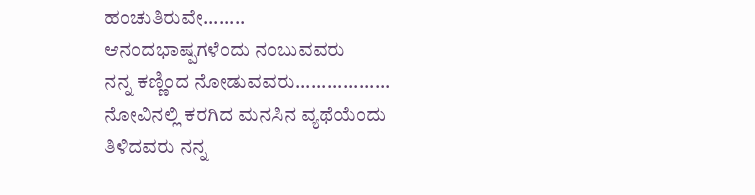ಹಂಚುತಿರುವೇ........
ಆನಂದಭಾಷ್ಪಗಳೆಂದು ನಂಬುವವರು
ನನ್ನ ಕಣ್ಣಿಂದ ನೋಡುವವರು..................
ನೋವಿನಲ್ಲಿ ಕರಗಿದ ಮನಸಿನ ವ್ಯಥೆಯೆಂದು ತಿಳಿದವರು ನನ್ನ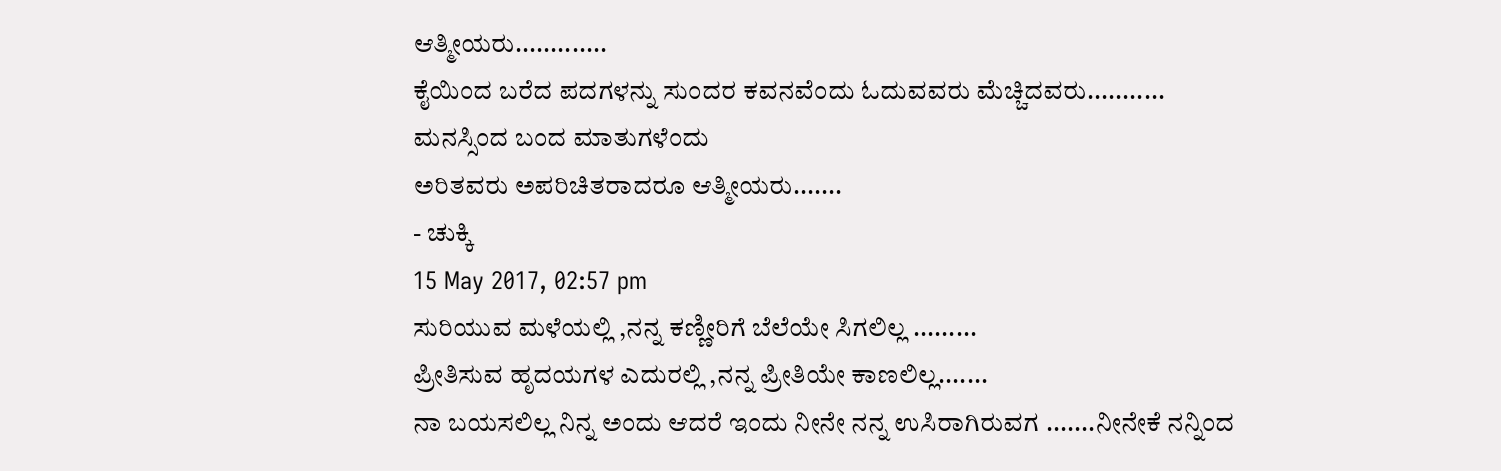ಆತ್ಮೀಯರು.............
ಕೈಯಿಂದ ಬರೆದ ಪದಗಳನ್ನು ಸುಂದರ ಕವನವೆಂದು ಓದುವವರು ಮೆಚ್ಚಿದವರು...........
ಮನಸ್ಸಿಂದ ಬಂದ ಮಾತುಗಳೆಂದು
ಅರಿತವರು ಅಪರಿಚಿತರಾದರೂ ಆತ್ಮೀಯರು.......
- ಚುಕ್ಕಿ
15 May 2017, 02:57 pm
ಸುರಿಯುವ ಮಳೆಯಲ್ಲಿ ,ನನ್ನ ಕಣ್ಣೀರಿಗೆ ಬೆಲೆಯೇ ಸಿಗಲಿಲ್ಲ .........
ಪ್ರೀತಿಸುವ ಹೃದಯಗಳ ಎದುರಲ್ಲಿ ,ನನ್ನ ಪ್ರೀತಿಯೇ ಕಾಣಲಿಲ್ಲ.......
ನಾ ಬಯಸಲಿಲ್ಲ ನಿನ್ನ ಅಂದು ಆದರೆ ಇಂದು ನೀನೇ ನನ್ನ ಉಸಿರಾಗಿರುವಗ .......ನೀನೇಕೆ ನನ್ನಿಂದ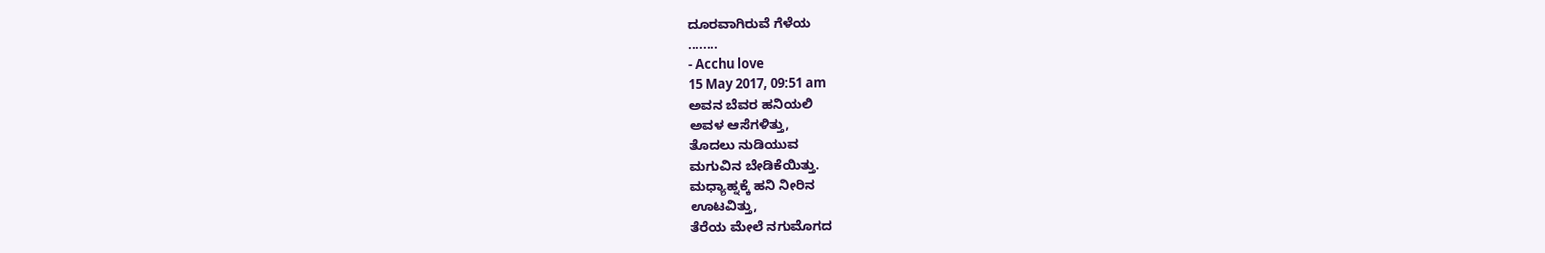ದೂರವಾಗಿರುವೆ ಗೆಳೆಯ
........
- Acchu love
15 May 2017, 09:51 am
ಅವನ ಬೆವರ ಹನಿಯಲಿ
ಅವಳ ಆಸೆಗಳಿತ್ತು,
ತೊದಲು ನುಡಿಯುವ
ಮಗುವಿನ ಬೇಡಿಕೆಯಿತ್ತು.
ಮಧ್ಯಾಹ್ನಕ್ಕೆ ಹನಿ ನೀರಿನ
ಊಟವಿತ್ತು,
ತೆರೆಯ ಮೇಲೆ ನಗುಮೊಗದ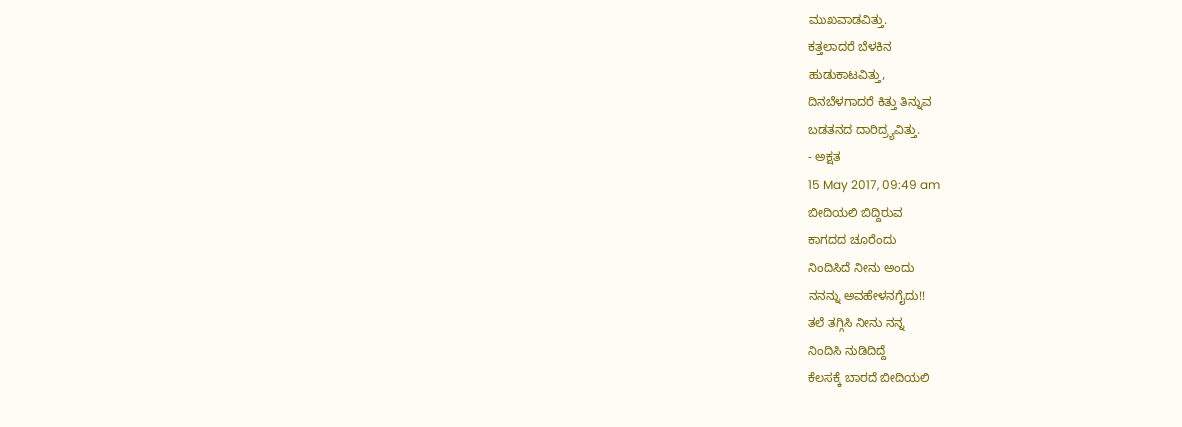ಮುಖವಾಡವಿತ್ತು.
ಕತ್ತಲಾದರೆ ಬೆಳಕಿನ
ಹುಡುಕಾಟವಿತ್ತು,
ದಿನಬೆಳಗಾದರೆ ಕಿತ್ತು ತಿನ್ನುವ
ಬಡತನದ ದಾರಿದ್ರ್ಯವಿತ್ತು.
- ಅಕ್ಷತ
15 May 2017, 09:49 am
ಬೀದಿಯಲಿ ಬಿದ್ದಿರುವ
ಕಾಗದದ ಚೂರೆಂದು
ನಿಂದಿಸಿದೆ ನೀನು ಅಂದು
ನನನ್ನು ಅವಹೇಳನಗೈದು!!
ತಲೆ ತಗ್ಗಿಸಿ ನೀನು ನನ್ನ
ನಿಂದಿಸಿ ನುಡಿದಿದ್ದೆ
ಕೆಲಸಕ್ಕೆ ಬಾರದೆ ಬೀದಿಯಲಿ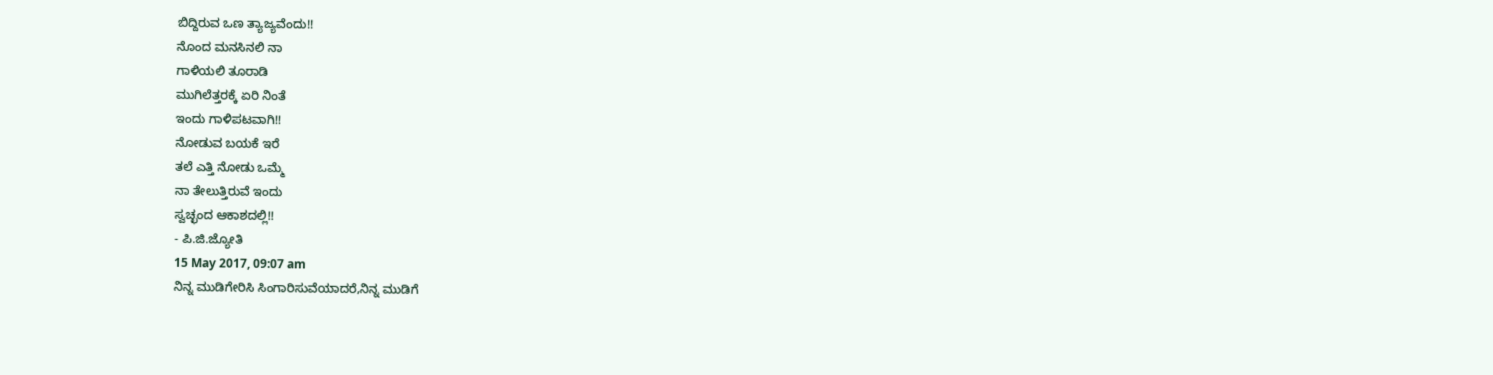ಬಿದ್ದಿರುವ ಒಣ ತ್ಯಾಜ್ಯವೆಂದು!!
ನೊಂದ ಮನಸಿನಲಿ ನಾ
ಗಾಳಿಯಲಿ ತೂರಾಡಿ
ಮುಗಿಲೆತ್ತರಕ್ಕೆ ಏರಿ ನಿಂತೆ
ಇಂದು ಗಾಳಿಪಟವಾಗಿ!!
ನೋಡುವ ಬಯಕೆ ಇರೆ
ತಲೆ ಎತ್ತಿ ನೋಡು ಒಮ್ಮೆ
ನಾ ತೇಲುತ್ತಿರುವೆ ಇಂದು
ಸ್ವಚ್ಛಂದ ಆಕಾಶದಲ್ಲಿ!!
- ಪಿ.ಜಿ.ಜ್ಯೋತಿ
15 May 2017, 09:07 am
ನಿನ್ನ ಮುಡಿಗೇರಿಸಿ ಸಿಂಗಾರಿಸುವೆಯಾದರೆ,ನಿನ್ನ ಮುಡಿಗೆ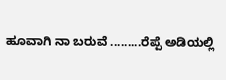ಹೂವಾಗಿ ನಾ ಬರುವೆ .........ರೆಪ್ಪೆ ಅಡಿಯಲ್ಲಿ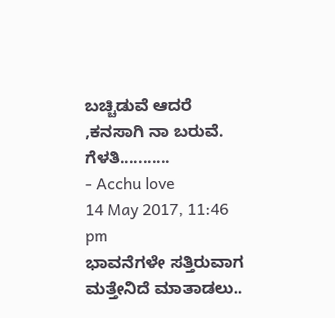ಬಚ್ಚಿಡುವೆ ಆದರೆ ,ಕನಸಾಗಿ ನಾ ಬರುವೆ. ಗೆಳತಿ...........
- Acchu love
14 May 2017, 11:46 pm
ಭಾವನೆಗಳೇ ಸತ್ತಿರುವಾಗ ಮತ್ತೇನಿದೆ ಮಾತಾಡಲು..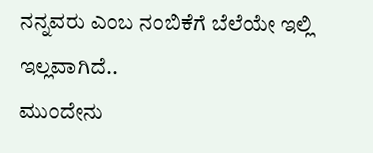ನನ್ನವರು ಎಂಬ ನಂಬಿಕೆಗೆ ಬೆಲೆಯೇ ಇಲ್ಲಿ ಇಲ್ಲವಾಗಿದೆ..
ಮುಂದೇನು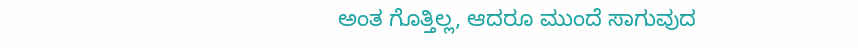ಅಂತ ಗೊತ್ತಿಲ್ಲ, ಆದರೂ ಮುಂದೆ ಸಾಗುವುದ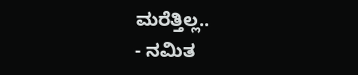ಮರೆತ್ತಿಲ್ಲ..
- ನಮಿತ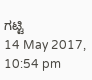ಗಟ್ಟಿ
14 May 2017, 10:54 pm